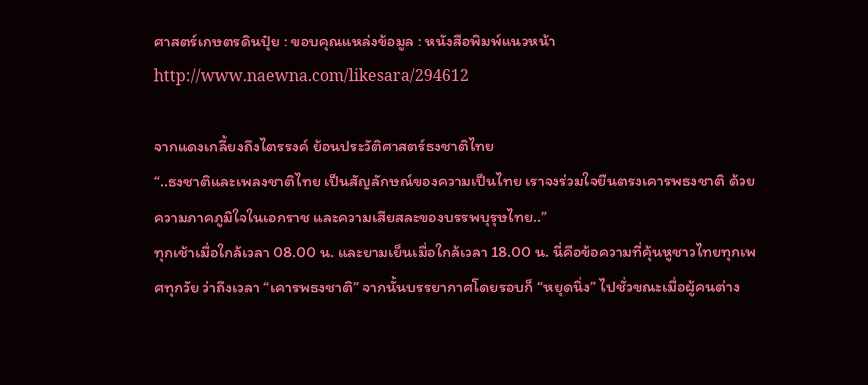ศาสตร์เกษตรดินปุ๋ย : ขอบคุณแหล่งข้อมูล : หนังสือพิมพ์แนวหน้า
http://www.naewna.com/likesara/294612

จากแดงเกลี้ยงถึงไตรรงค์ ย้อนประวัติศาสตร์ธงชาติไทย
“..ธงชาติและเพลงชาติไทย เป็นสัญลักษณ์ของความเป็นไทย เราจงร่วมใจยืนตรงเคารพธงชาติ ด้วยความภาคภูมิใจในเอกราช และความเสียสละของบรรพบุรุษไทย..”
ทุกเช้าเมื่อใกล้เวลา 08.00 น. และยามเย็นเมื่อใกล้เวลา 18.00 น. นี่คือข้อความที่คุ้นหูชาวไทยทุกเพศทุกวัย ว่าถึงเวลา “เคารพธงชาติ” จากนั้นบรรยากาศโดยรอบก็ “หยุดนิ่ง” ไปชั่วขณะเมื่อผู้คนต่าง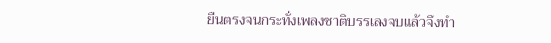ยืนตรงจนกระทั่งเพลงชาติบรรเลงจบแล้วจึงทำ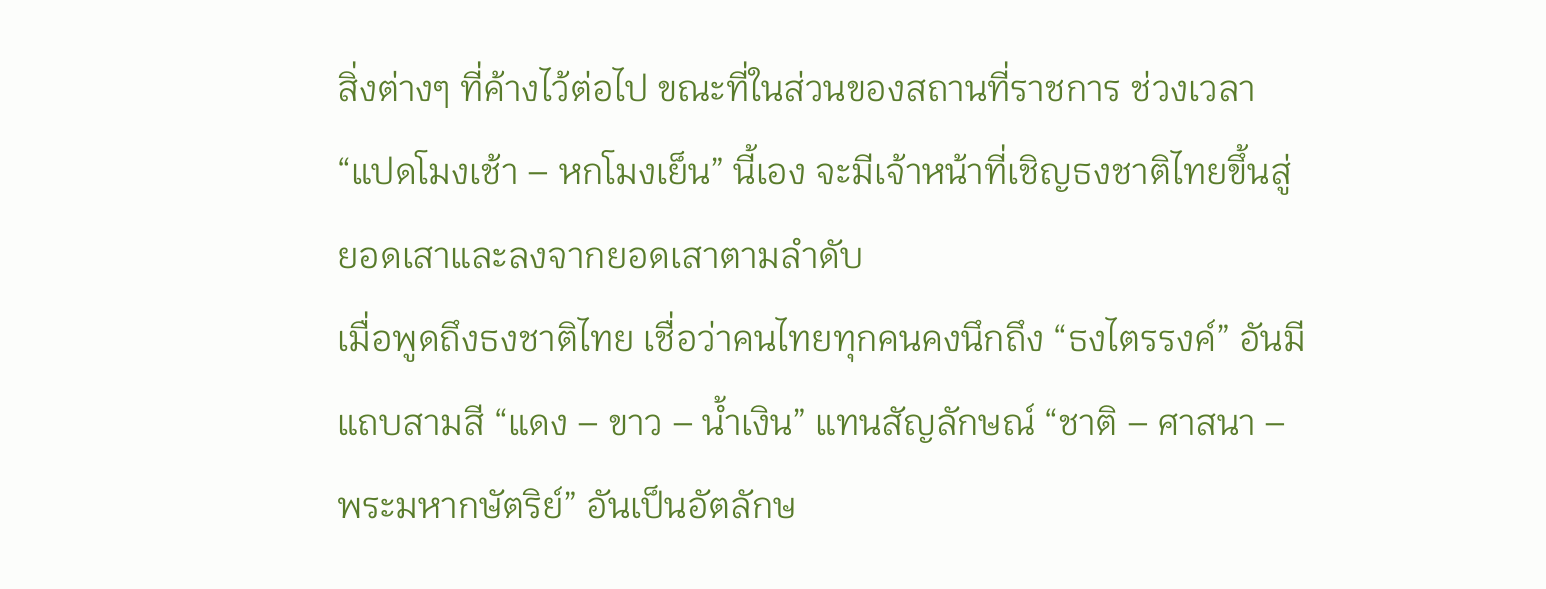สิ่งต่างๆ ที่ค้างไว้ต่อไป ขณะที่ในส่วนของสถานที่ราชการ ช่วงเวลา “แปดโมงเช้า – หกโมงเย็น” นี้เอง จะมีเจ้าหน้าที่เชิญธงชาติไทยขึ้นสู่ยอดเสาและลงจากยอดเสาตามลำดับ
เมื่อพูดถึงธงชาติไทย เชื่อว่าคนไทยทุกคนคงนึกถึง “ธงไตรรงค์” อันมีแถบสามสี “แดง – ขาว – น้ำเงิน” แทนสัญลักษณ์ “ชาติ – ศาสนา – พระมหากษัตริย์” อันเป็นอัตลักษ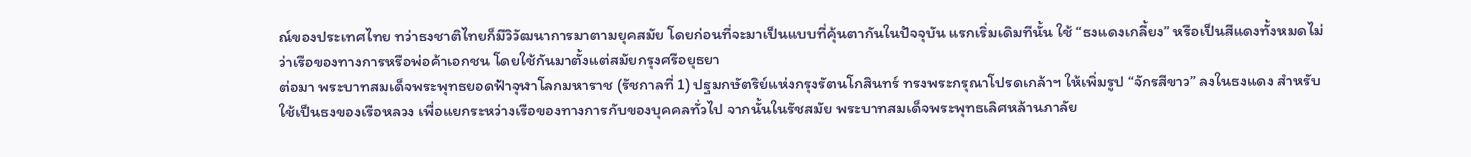ณ์ของประเทศไทย ทว่าธงชาติไทยก็มีวิวัฒนาการมาตามยุคสมัย โดยก่อนที่จะมาเป็นแบบที่คุ้นตากันในปัจจุบัน แรกเริ่มเดิมทีนั้น ใช้ “ธงแดงเกลี้ยง” หรือเป็นสีแดงทั้งหมดไม่ว่าเรือของทางการหรือพ่อค้าเอกชน โดยใช้กันมาตั้งแต่สมัยกรุงศรีอยุธยา
ต่อมา พระบาทสมเด็จพระพุทธยอดฟ้าจุฬาโลกมหาราช (รัชกาลที่ 1) ปฐมกษัตริย์แห่งกรุงรัตนโกสินทร์ ทรงพระกรุณาโปรดเกล้าฯ ให้เพิ่มรูป “จักรสีขาว” ลงในธงแดง สำหรับใช้เป็นธงของเรือหลวง เพื่อแยกระหว่างเรือของทางการกับของบุคคลทั่วไป จากนั้นในรัชสมัย พระบาทสมเด็จพระพุทธเลิศหล้านภาลัย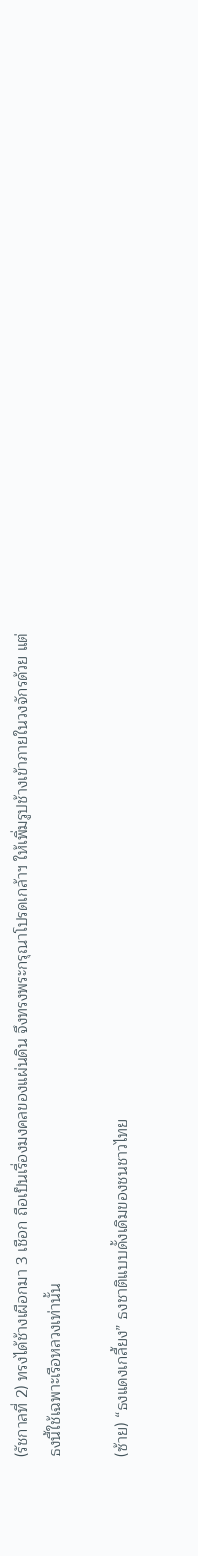(รัชกาลที่ 2) ทรงได้ช้างเผือกมา 3 เชือก ถือเป็นเรื่องมงคลของแผ่นดิน จึงทรงพระกรุณาโปรดเกล้าฯ ให้เพิ่มรูปช้างเข้าภายในวงจักรด้วย แต่ธงนี้ใช้เฉพาะเรือหลวงเท่านั้น

(ซ้าย) “ธงแดงเกลี้ยง” ธงชาติแบบดั้งเดิมของชนชาวไทย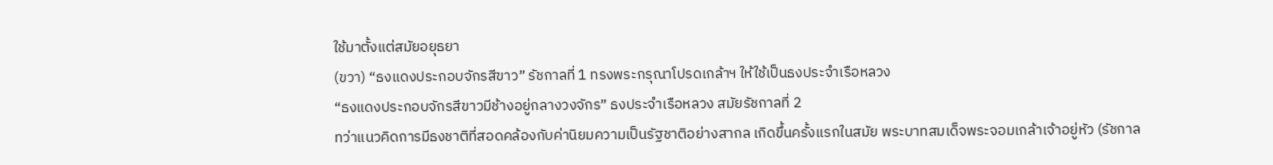ใช้มาตั้งแต่สมัยอยุธยา
(ขวา) “ธงแดงประกอบจักรสีขาว” รัชกาลที่ 1 ทรงพระกรุณาโปรดเกล้าฯ ให้ใช้เป็นธงประจำเรือหลวง
“ธงแดงประกอบจักรสีขาวมีช้างอยู่กลางวงจักร” ธงประจำเรือหลวง สมัยรัชกาลที่ 2
ทว่าแนวคิดการมีธงชาติที่สอดคล้องกับค่านิยมความเป็นรัฐชาติอย่างสากล เกิดขึ้นครั้งแรกในสมัย พระบาทสมเด็จพระจอมเกล้าเจ้าอยู่หัว (รัชกาล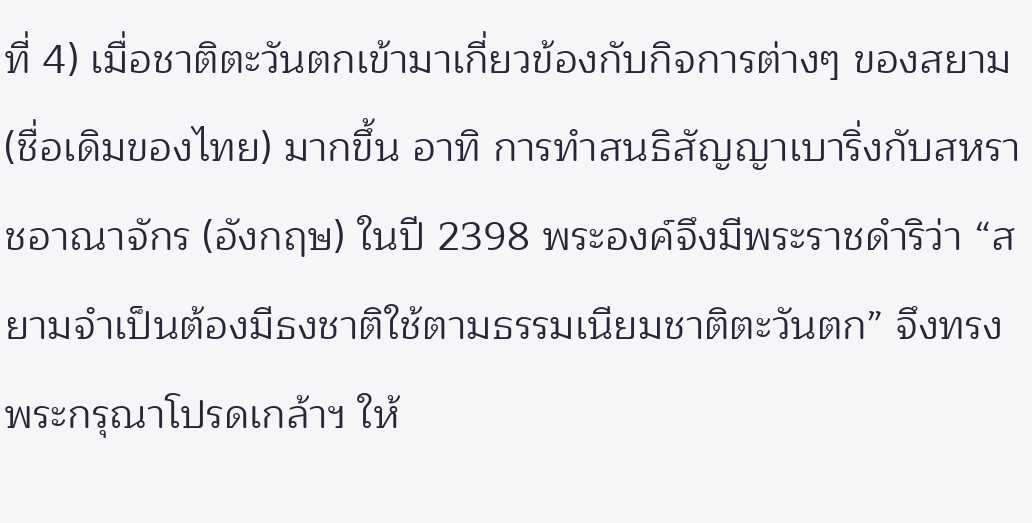ที่ 4) เมื่อชาติตะวันตกเข้ามาเกี่ยวข้องกับกิจการต่างๆ ของสยาม (ชื่อเดิมของไทย) มากขึ้น อาทิ การทำสนธิสัญญาเบาริ่งกับสหราชอาณาจักร (อังกฤษ) ในปี 2398 พระองค์จึงมีพระราชดำริว่า “สยามจำเป็นต้องมีธงชาติใช้ตามธรรมเนียมชาติตะวันตก” จึงทรงพระกรุณาโปรดเกล้าฯ ให้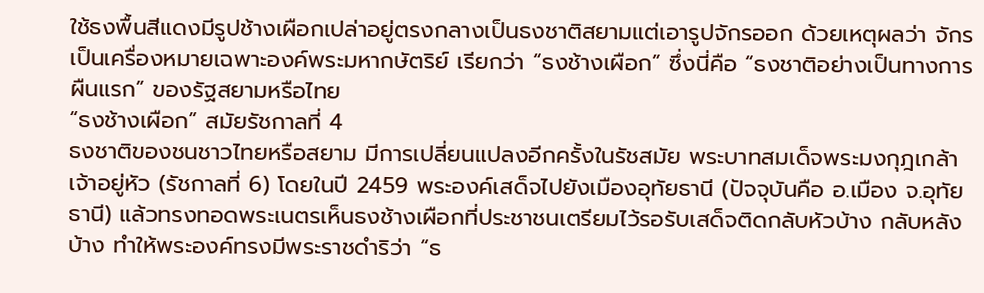ใช้ธงพื้นสีแดงมีรูปช้างเผือกเปล่าอยู่ตรงกลางเป็นธงชาติสยามแต่เอารูปจักรออก ด้วยเหตุผลว่า จักรเป็นเครื่องหมายเฉพาะองค์พระมหากษัตริย์ เรียกว่า “ธงช้างเผือก” ซึ่งนี่คือ “ธงชาติอย่างเป็นทางการผืนแรก” ของรัฐสยามหรือไทย
“ธงช้างเผือก” สมัยรัชกาลที่ 4
ธงชาติของชนชาวไทยหรือสยาม มีการเปลี่ยนแปลงอีกครั้งในรัชสมัย พระบาทสมเด็จพระมงกุฎเกล้าเจ้าอยู่หัว (รัชกาลที่ 6) โดยในปี 2459 พระองค์เสด็จไปยังเมืองอุทัยธานี (ปัจจุบันคือ อ.เมือง จ.อุทัยธานี) แล้วทรงทอดพระเนตรเห็นธงช้างเผือกที่ประชาชนเตรียมไว้รอรับเสด็จติดกลับหัวบ้าง กลับหลังบ้าง ทำให้พระองค์ทรงมีพระราชดำริว่า “ธ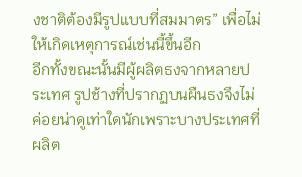งชาติต้องมีรูปแบบที่สมมาตร” เพื่อไม่ให้เกิดเหตุการณ์เช่นนี้ขึ้นอีก
อีกทั้งขณะนั้นมีผู้ผลิตธงจากหลายประเทศ รูปช้างที่ปรากฏบนผืนธงจึงไม่ค่อยน่าดูเท่าใดนักเพราะบางประเทศที่ผลิต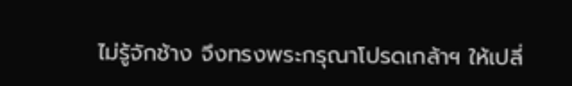ไม่รู้จักช้าง จึงทรงพระกรุณาโปรดเกล้าฯ ให้เปลี่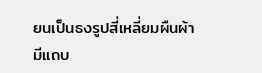ยนเป็นธงรูปสี่เหลี่ยมผืนผ้า มีแถบ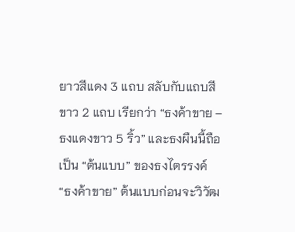ยาวสีแดง 3 แถบ สลับกับแถบสีขาว 2 แถบ เรียกว่า “ธงค้าขาย – ธงแดงขาว 5 ริ้ว” และธงผืนนี้ถือเป็น “ต้นแบบ” ของธงไตรรงค์
“ธงค้าขาย” ต้นแบบก่อนจะวิวัฒ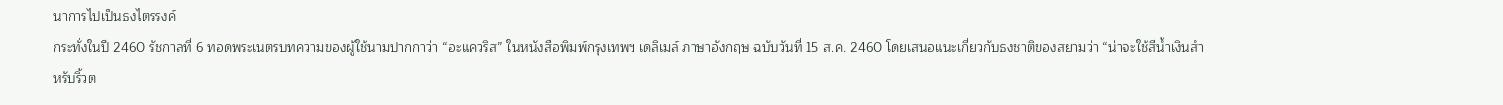นาการไปเป็นธงไตรรงค์
กระทั่งในปี 2460 รัชกาลที่ 6 ทอดพระเนตรบทความของผู้ใช้นามปากกาว่า “อะแควริส” ในหนังสือพิมพ์กรุงเทพฯ เดลิเมล์ ภาษาอังกฤษ ฉบับวันที่ 15 ส.ค. 2460 โดยเสนอแนะเกี่ยวกับธงชาติของสยามว่า “น่าจะใช้สีน้ำเงินสำหรับริ้วต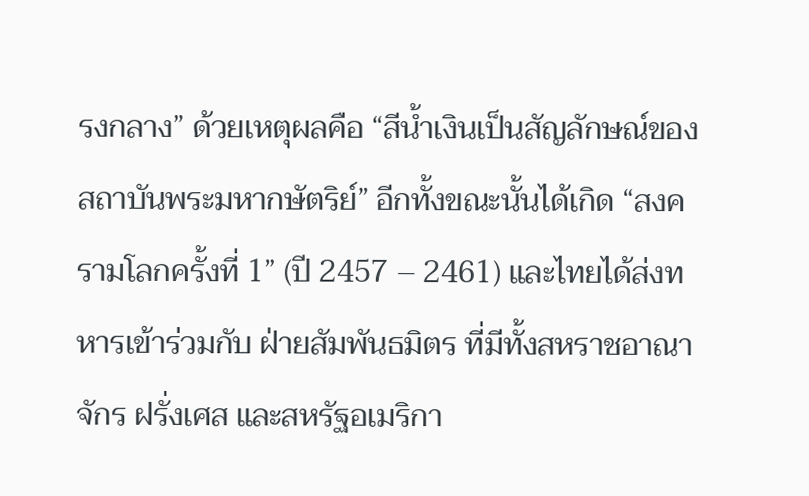รงกลาง” ด้วยเหตุผลคือ “สีน้ำเงินเป็นสัญลักษณ์ของสถาบันพระมหากษัตริย์” อีกทั้งขณะนั้นได้เกิด “สงครามโลกครั้งที่ 1” (ปี 2457 – 2461) และไทยได้ส่งทหารเข้าร่วมกับ ฝ่ายสัมพันธมิตร ที่มีทั้งสหราชอาณาจักร ฝรั่งเศส และสหรัฐอเมริกา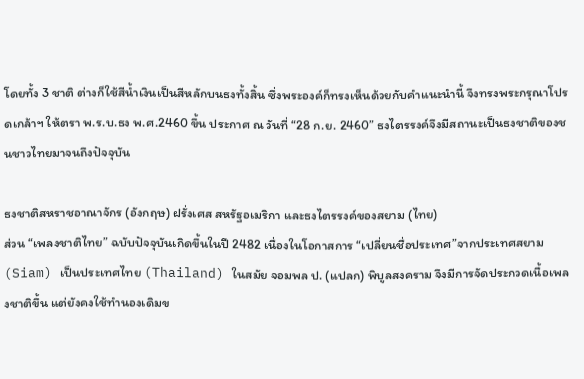โดยทั้ง 3 ชาติ ต่างก็ใช้สีน้ำเงินเป็นสีหลักบนธงทั้งสิ้น ซึ่งพระองค์ก็ทรงเห็นด้วยกับคำแนะนำนี้ จึงทรงพระกรุณาโปรดเกล้าฯ ให้ตรา พ.ร.บ.ธง พ.ศ.2460 ขึ้น ประกาศ ณ วันที่ “28 ก.ย. 2460” ธงไตรรงค์จึงมีสถานะเป็นธงชาติของชนชาวไทยมาจนถึงปัจจุบัน

ธงชาติสหราชอาณาจักร (อังกฤษ) ฝรั่งเศส สหรัฐอเมริกา และธงไตรรงค์ของสยาม (ไทย)
ส่วน “เพลงชาติไทย” ฉบับปัจจุบันเกิดขึ้นในปี 2482 เนื่องในโอกาสการ “เปลี่ยนชื่อประเทศ”จากประเทศสยาม (Siam) เป็นประเทศไทย (Thailand) ในสมัย จอมพล ป. (แปลก) พิบูลสงคราม จึงมีการจัดประกวดเนื้อเพลงชาติขึ้น แต่ยังคงใช้ทำนองเดิมข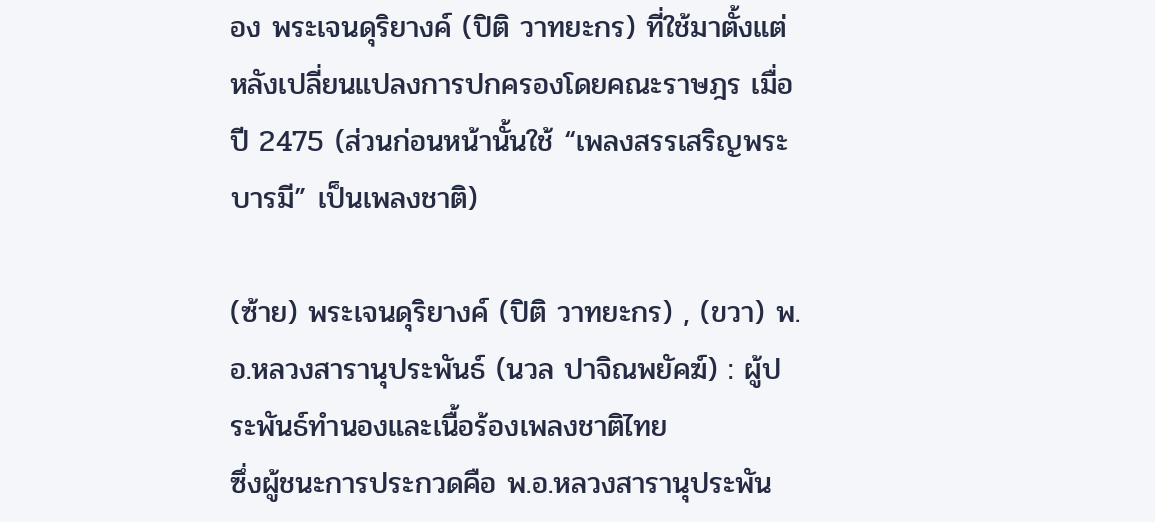อง พระเจนดุริยางค์ (ปิติ วาทยะกร) ที่ใช้มาตั้งแต่หลังเปลี่ยนแปลงการปกครองโดยคณะราษฎร เมื่อปี 2475 (ส่วนก่อนหน้านั้นใช้ “เพลงสรรเสริญพระบารมี” เป็นเพลงชาติ)

(ซ้าย) พระเจนดุริยางค์ (ปิติ วาทยะกร) , (ขวา) พ.อ.หลวงสารานุประพันธ์ (นวล ปาจิณพยัคฆ์) : ผู้ประพันธ์ทำนองและเนื้อร้องเพลงชาติไทย
ซึ่งผู้ชนะการประกวดคือ พ.อ.หลวงสารานุประพัน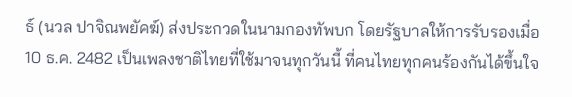ธ์ (นวล ปาจิณพยัคฆ์) ส่งประกวดในนามกองทัพบก โดยรัฐบาลให้การรับรองเมื่อ 10 ธ.ค. 2482 เป็นเพลงชาติไทยที่ใช้มาจนทุกวันนี้ ที่คนไทยทุกคนร้องกันได้ขึ้นใจ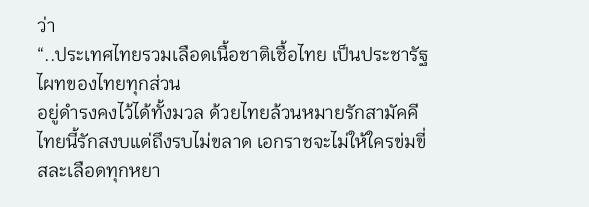ว่า
“..ประเทศไทยรวมเลือดเนื้อชาติเชื้อไทย เป็นประชารัฐไผทของไทยทุกส่วน
อยู่ดำรงคงไว้ได้ทั้งมวล ด้วยไทยล้วนหมายรักสามัคคี
ไทยนี้รักสงบแต่ถึงรบไม่ขลาด เอกราชจะไม่ให้ใครข่มขี่
สละเลือดทุกหยา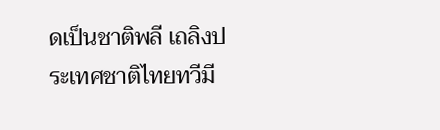ดเป็นชาติพลี เถลิงประเทศชาติไทยทวีมี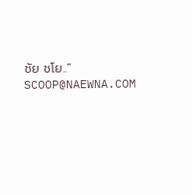ชัย ชโย..”
SCOOP@NAEWNA.COM